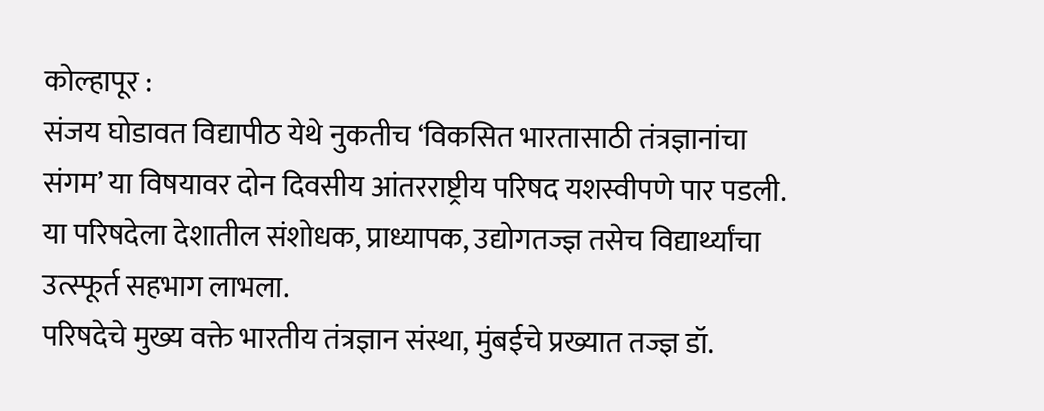कोल्हापूर :
संजय घोडावत विद्यापीठ येथे नुकतीच ‘विकसित भारतासाठी तंत्रज्ञानांचा संगम’ या विषयावर दोन दिवसीय आंतरराष्ट्रीय परिषद यशस्वीपणे पार पडली. या परिषदेला देशातील संशोधक, प्राध्यापक, उद्योगतज्ज्ञ तसेच विद्यार्थ्यांचा उत्स्फूर्त सहभाग लाभला.
परिषदेचे मुख्य वक्ते भारतीय तंत्रज्ञान संस्था, मुंबईचे प्रख्यात तज्ज्ञ डॉ.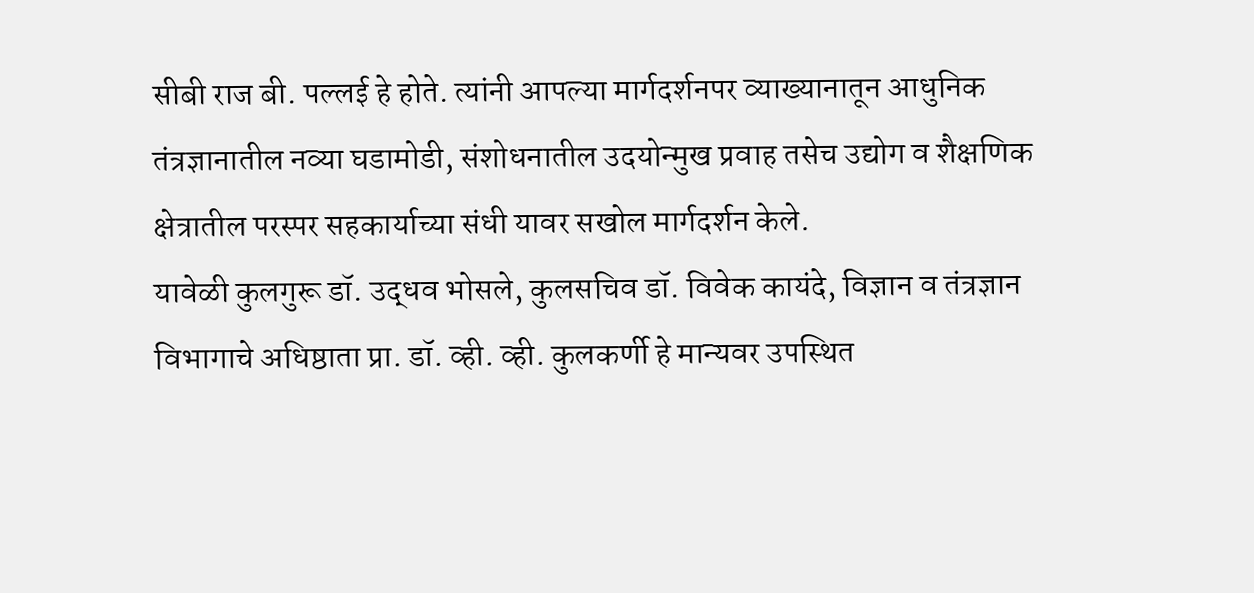सीबी राज बी. पल्लई हे होते. त्यांनी आपल्या मार्गदर्शनपर व्याख्यानातून आधुनिक तंत्रज्ञानातील नव्या घडामोडी, संशोधनातील उदयोन्मुख प्रवाह तसेच उद्योग व शैक्षणिक क्षेत्रातील परस्पर सहकार्याच्या संधी यावर सखोल मार्गदर्शन केले.
यावेळी कुलगुरू डॉ. उद्धव भोसले, कुलसचिव डॉ. विवेक कायंदे, विज्ञान व तंत्रज्ञान विभागाचे अधिष्ठाता प्रा. डॉ. व्ही. व्ही. कुलकर्णी हे मान्यवर उपस्थित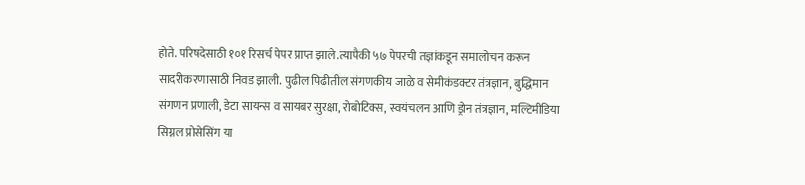होते. परिषदेसाठी १०१ रिसर्च पेपर प्राप्त झाले.त्यापैकी ५७ पेपरची तज्ञांकडून समालोचन करून सादरीकरणासाठी निवड झाली. पुढील पिढीतील संगणकीय जाळे व सेमीकंडक्टर तंत्रज्ञान, बुद्धिमान संगणन प्रणाली, डेटा सायन्स व सायबर सुरक्षा, रोबोटिक्स, स्वयंचलन आणि ड्रोन तंत्रज्ञान, मल्टिमीडिया सिग्नल प्रोसेसिंग या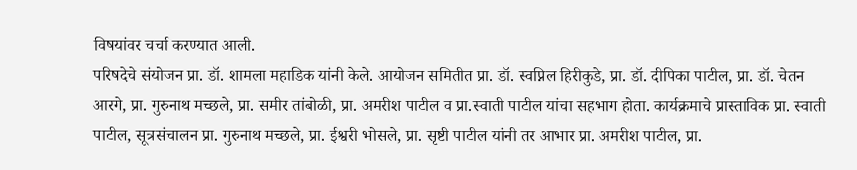विषयांवर चर्चा करण्यात आली.
परिषदेचे संयोजन प्रा. डॉ. शामला महाडिक यांनी केले. आयोजन समितीत प्रा. डॉ. स्वप्निल हिरीकुडे, प्रा. डॉ. दीपिका पाटील, प्रा. डॉ. चेतन आरगे, प्रा. गुरुनाथ मच्छले, प्रा. समीर तांबोळी, प्रा. अमरीश पाटील व प्रा.स्वाती पाटील यांचा सहभाग होता. कार्यक्रमाचे प्रास्ताविक प्रा. स्वाती पाटील, सूत्रसंचालन प्रा. गुरुनाथ मच्छले, प्रा. ईश्वरी भोसले, प्रा. सृष्टी पाटील यांनी तर आभार प्रा. अमरीश पाटील, प्रा.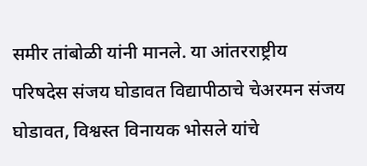समीर तांबोळी यांनी मानले. या आंतरराष्ट्रीय परिषदेस संजय घोडावत विद्यापीठाचे चेअरमन संजय घोडावत, विश्वस्त विनायक भोसले यांचे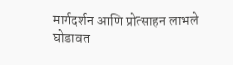मार्गदर्शन आणि प्रोत्साहन लाभले
घोडावत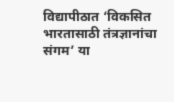विद्यापीठात ‘विकसित भारतासाठी तंत्रज्ञानांचा संगम’ या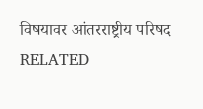विषयावर आंतरराष्ट्रीय परिषद
RELATED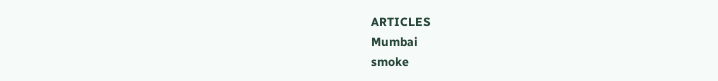ARTICLES
Mumbai
smoke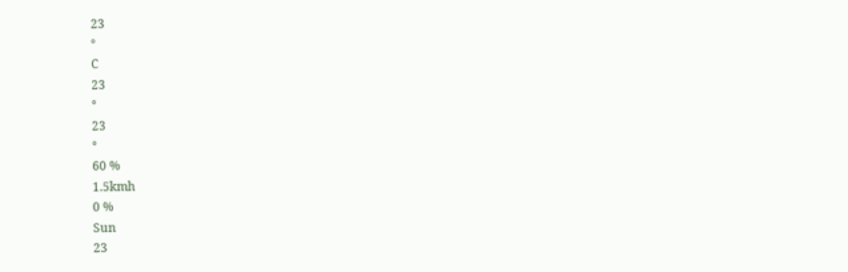23
°
C
23
°
23
°
60 %
1.5kmh
0 %
Sun
23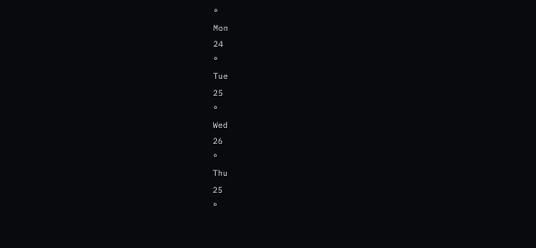°
Mon
24
°
Tue
25
°
Wed
26
°
Thu
25
°